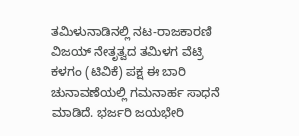ತಮಿಳುನಾಡಿನಲ್ಲಿ ನಟ-ರಾಜಕಾರಣಿ ವಿಜಯ್ ನೇತೃತ್ವದ ತಮಿಳಗ ವೆಟ್ರಿ ಕಳಗಂ (ಟಿವಿಕೆ) ಪಕ್ಷ ಈ ಬಾರಿ ಚುನಾವಣೆಯಲ್ಲಿ ಗಮನಾರ್ಹ ಸಾಧನೆ ಮಾಡಿದೆ. ಭರ್ಜರಿ ಜಯಭೇರಿ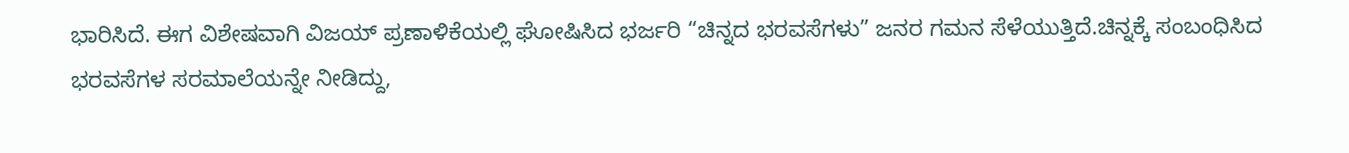ಭಾರಿಸಿದೆ. ಈಗ ವಿಶೇಷವಾಗಿ ವಿಜಯ್ ಪ್ರಣಾಳಿಕೆಯಲ್ಲಿ ಘೋಷಿಸಿದ ಭರ್ಜರಿ “ಚಿನ್ನದ ಭರವಸೆಗಳು” ಜನರ ಗಮನ ಸೆಳೆಯುತ್ತಿದೆ.ಚಿನ್ನಕ್ಕೆ ಸಂಬಂಧಿಸಿದ ಭರವಸೆಗಳ ಸರಮಾಲೆಯನ್ನೇ ನೀಡಿದ್ದು,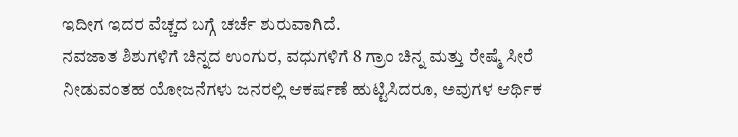ಇದೀಗ ಇದರ ವೆಚ್ಚದ ಬಗ್ಗೆ ಚರ್ಚೆ ಶುರುವಾಗಿದೆ.
ನವಜಾತ ಶಿಶುಗಳಿಗೆ ಚಿನ್ನದ ಉಂಗುರ, ವಧುಗಳಿಗೆ 8 ಗ್ರಾಂ ಚಿನ್ನ ಮತ್ತು ರೇಷ್ಮೆ ಸೀರೆ ನೀಡುವಂತಹ ಯೋಜನೆಗಳು ಜನರಲ್ಲಿ ಆಕರ್ಷಣೆ ಹುಟ್ಟಿಸಿದರೂ, ಅವುಗಳ ಆರ್ಥಿಕ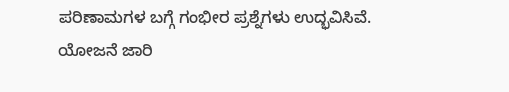ಪರಿಣಾಮಗಳ ಬಗ್ಗೆ ಗಂಭೀರ ಪ್ರಶ್ನೆಗಳು ಉದ್ಭವಿಸಿವೆ.
ಯೋಜನೆ ಜಾರಿ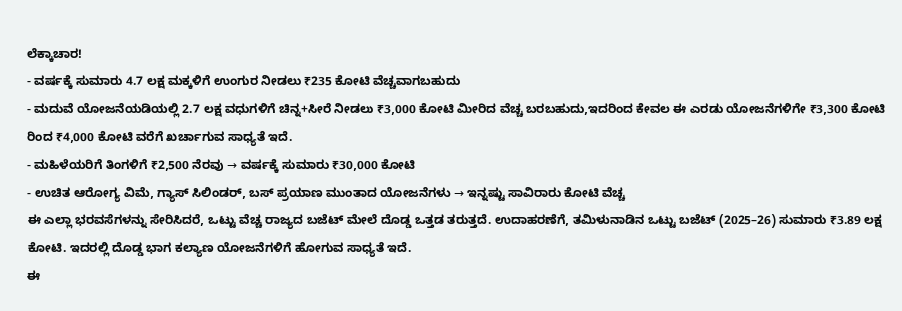ಲೆಕ್ಕಾಚಾರ!
- ವರ್ಷಕ್ಕೆ ಸುಮಾರು 4.7 ಲಕ್ಷ ಮಕ್ಕಳಿಗೆ ಉಂಗುರ ನೀಡಲು ₹235 ಕೋಟಿ ವೆಚ್ಚವಾಗಬಹುದು
- ಮದುವೆ ಯೋಜನೆಯಡಿಯಲ್ಲಿ 2.7 ಲಕ್ಷ ವಧುಗಳಿಗೆ ಚಿನ್ನ+ಸೀರೆ ನೀಡಲು ₹3,000 ಕೋಟಿ ಮೀರಿದ ವೆಚ್ಚ ಬರಬಹುದು,ಇದರಿಂದ ಕೇವಲ ಈ ಎರಡು ಯೋಜನೆಗಳಿಗೇ ₹3,300 ಕೋಟಿ ರಿಂದ ₹4,000 ಕೋಟಿ ವರೆಗೆ ಖರ್ಚಾಗುವ ಸಾಧ್ಯತೆ ಇದೆ.
- ಮಹಿಳೆಯರಿಗೆ ತಿಂಗಳಿಗೆ ₹2,500 ನೆರವು → ವರ್ಷಕ್ಕೆ ಸುಮಾರು ₹30,000 ಕೋಟಿ
- ಉಚಿತ ಆರೋಗ್ಯ ವಿಮೆ, ಗ್ಯಾಸ್ ಸಿಲಿಂಡರ್, ಬಸ್ ಪ್ರಯಾಣ ಮುಂತಾದ ಯೋಜನೆಗಳು → ಇನ್ನಷ್ಟು ಸಾವಿರಾರು ಕೋಟಿ ವೆಚ್ಚ
ಈ ಎಲ್ಲಾ ಭರವಸೆಗಳನ್ನು ಸೇರಿಸಿದರೆ, ಒಟ್ಟು ವೆಚ್ಚ ರಾಜ್ಯದ ಬಜೆಟ್ ಮೇಲೆ ದೊಡ್ಡ ಒತ್ತಡ ತರುತ್ತದೆ. ಉದಾಹರಣೆಗೆ, ತಮಿಳುನಾಡಿನ ಒಟ್ಟು ಬಜೆಟ್ (2025–26) ಸುಮಾರು ₹3.89 ಲಕ್ಷ ಕೋಟಿ. ಇದರಲ್ಲಿ ದೊಡ್ಡ ಭಾಗ ಕಲ್ಯಾಣ ಯೋಜನೆಗಳಿಗೆ ಹೋಗುವ ಸಾಧ್ಯತೆ ಇದೆ.
ಈ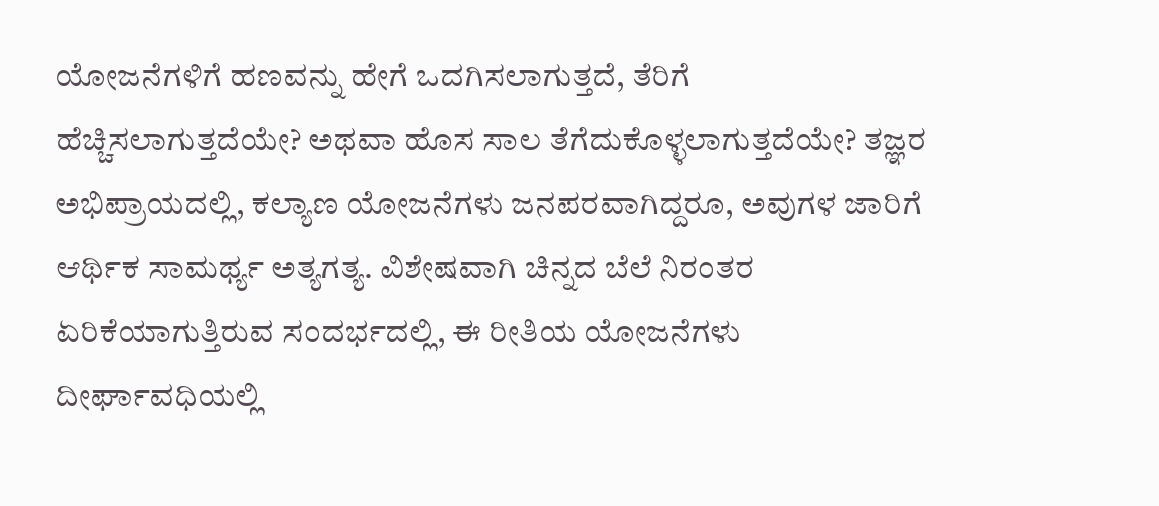ಯೋಜನೆಗಳಿಗೆ ಹಣವನ್ನು ಹೇಗೆ ಒದಗಿಸಲಾಗುತ್ತದೆ, ತೆರಿಗೆ ಹೆಚ್ಚಿಸಲಾಗುತ್ತದೆಯೇ? ಅಥವಾ ಹೊಸ ಸಾಲ ತೆಗೆದುಕೊಳ್ಳಲಾಗುತ್ತದೆಯೇ? ತಜ್ಞರ ಅಭಿಪ್ರಾಯದಲ್ಲಿ, ಕಲ್ಯಾಣ ಯೋಜನೆಗಳು ಜನಪರವಾಗಿದ್ದರೂ, ಅವುಗಳ ಜಾರಿಗೆ ಆರ್ಥಿಕ ಸಾಮರ್ಥ್ಯ ಅತ್ಯಗತ್ಯ. ವಿಶೇಷವಾಗಿ ಚಿನ್ನದ ಬೆಲೆ ನಿರಂತರ ಏರಿಕೆಯಾಗುತ್ತಿರುವ ಸಂದರ್ಭದಲ್ಲಿ, ಈ ರೀತಿಯ ಯೋಜನೆಗಳು ದೀರ್ಘಾವಧಿಯಲ್ಲಿ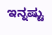ಇನ್ನಷ್ಟು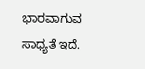ಭಾರವಾಗುವ ಸಾಧ್ಯತೆ ಇದೆ.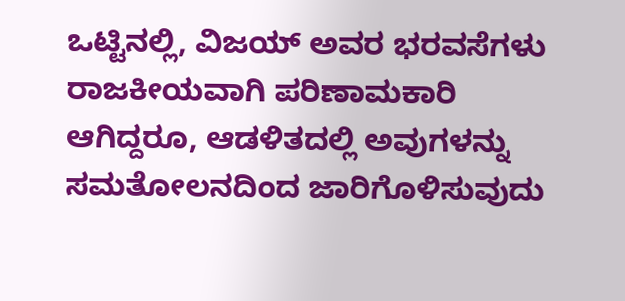ಒಟ್ಟಿನಲ್ಲಿ, ವಿಜಯ್ ಅವರ ಭರವಸೆಗಳು ರಾಜಕೀಯವಾಗಿ ಪರಿಣಾಮಕಾರಿ ಆಗಿದ್ದರೂ, ಆಡಳಿತದಲ್ಲಿ ಅವುಗಳನ್ನು ಸಮತೋಲನದಿಂದ ಜಾರಿಗೊಳಿಸುವುದು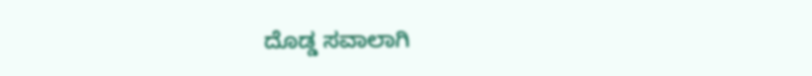ದೊಡ್ಡ ಸವಾಲಾಗಿ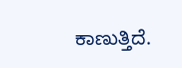ಕಾಣುತ್ತಿದೆ.